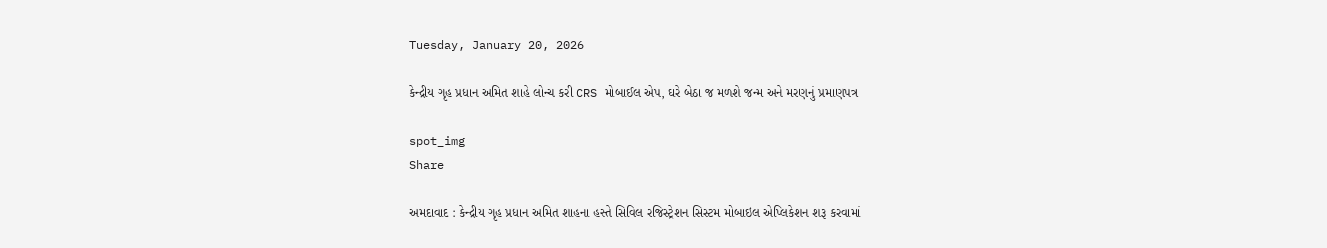Tuesday, January 20, 2026

કેન્દ્રીય ગૃહ પ્રધાન અમિત શાહે લોન્ચ કરી CRS મોબાઈલ એપ, ઘરે બેઠા જ મળશે જન્મ અને મરણનું પ્રમાણપત્ર

spot_img
Share

અમદાવાદ : કેન્દ્રીય ગૃહ પ્રધાન અમિત શાહના હસ્તે સિવિલ રજિસ્ટ્રેશન સિસ્ટમ મોબાઇલ એપ્લિકેશન શરૂ કરવામાં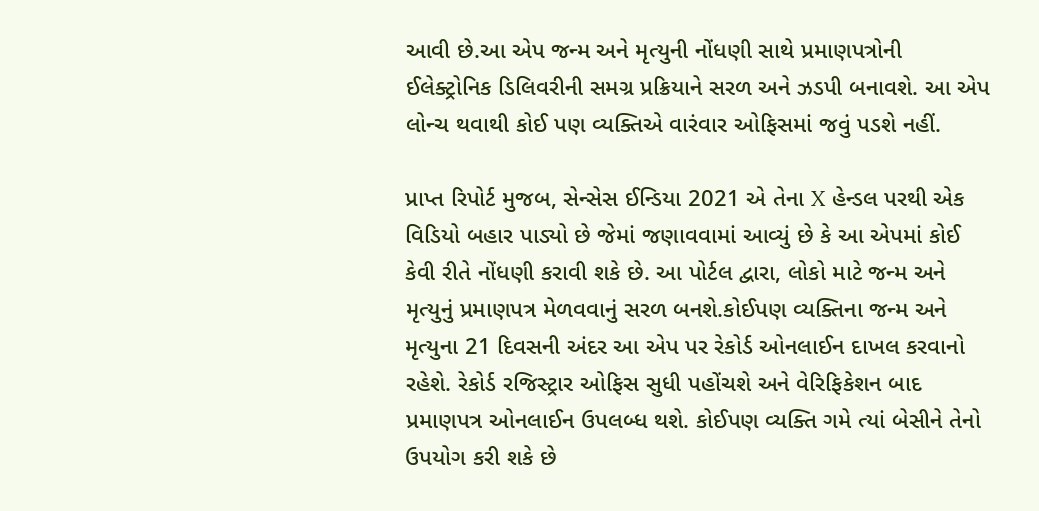આવી છે.આ એપ જન્મ અને મૃત્યુની નોંધણી સાથે પ્રમાણપત્રોની ઈલેક્ટ્રોનિક ડિલિવરીની સમગ્ર પ્રક્રિયાને સરળ અને ઝડપી બનાવશે. આ એપ લોન્ચ થવાથી કોઈ પણ વ્યક્તિએ વારંવાર ઓફિસમાં જવું પડશે નહીં.

પ્રાપ્ત રિપોર્ટ મુજબ, સેન્સેસ ઈન્ડિયા 2021 એ તેના X હેન્ડલ પરથી એક વિડિયો બહાર પાડ્યો છે જેમાં જણાવવામાં આવ્યું છે કે આ એપમાં કોઈ કેવી રીતે નોંધણી કરાવી શકે છે. આ પોર્ટલ દ્વારા, લોકો માટે જન્મ અને મૃત્યુનું પ્રમાણપત્ર મેળવવાનું સરળ બનશે.કોઈપણ વ્યક્તિના જન્મ અને મૃત્યુના 21 દિવસની અંદર આ એપ પર રેકોર્ડ ઓનલાઈન દાખલ કરવાનો રહેશે. રેકોર્ડ રજિસ્ટ્રાર ઓફિસ સુધી પહોંચશે અને વેરિફિકેશન બાદ પ્રમાણપત્ર ઓનલાઈન ઉપલબ્ધ થશે. કોઈપણ વ્યક્તિ ગમે ત્યાં બેસીને તેનો ઉપયોગ કરી શકે છે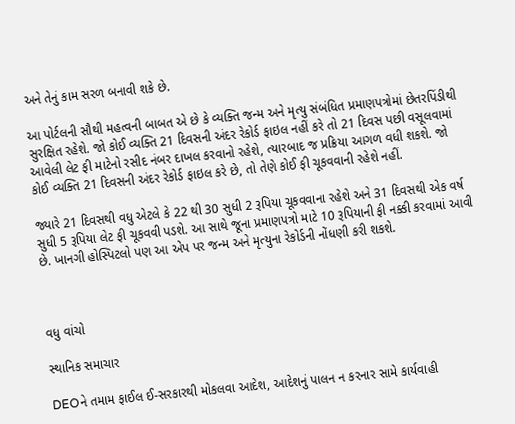અને તેનું કામ સરળ બનાવી શકે છે.

આ પોર્ટલની સૌથી મહત્વની બાબત એ છે કે વ્યક્તિ જન્મ અને મૃત્યુ સંબંધિત પ્રમાણપત્રોમાં છેતરપિંડીથી સુરક્ષિત રહેશે. જો કોઈ વ્યક્તિ 21 દિવસની અંદર રેકોર્ડ ફાઇલ નહીં કરે તો 21 દિવસ પછી વસૂલવામાં આવેલી લેટ ફી માટેનો રસીદ નંબર દાખલ કરવાનો રહેશે, ત્યારબાદ જ પ્રક્રિયા આગળ વધી શકશે. જો કોઈ વ્યક્તિ 21 દિવસની અંદર રેકોર્ડ ફાઇલ કરે છે, તો તેણે કોઈ ફી ચૂકવવાની રહેશે નહીં.

જ્યારે 21 દિવસથી વધુ એટલે કે 22 થી 30 સુધી 2 રૂપિયા ચૂકવવાના રહેશે અને 31 દિવસથી એક વર્ષ સુધી 5 રૂપિયા લેટ ફી ચૂકવવી પડશે. આ સાથે જૂના પ્રમાણપત્રો માટે 10 રૂપિયાની ફી નક્કી કરવામાં આવી છે. ખાનગી હોસ્પિટલો પણ આ એપ પર જન્મ અને મૃત્યુના રેકોર્ડની નોંધણી કરી શકશે.



વધુ વાંચો

સ્થાનિક સમાચાર

DEOને તમામ ફાઈલ ઈ-સરકારથી મોકલવા આદેશ, આદેશનું પાલન ન કરનાર સામે કાર્યવાહી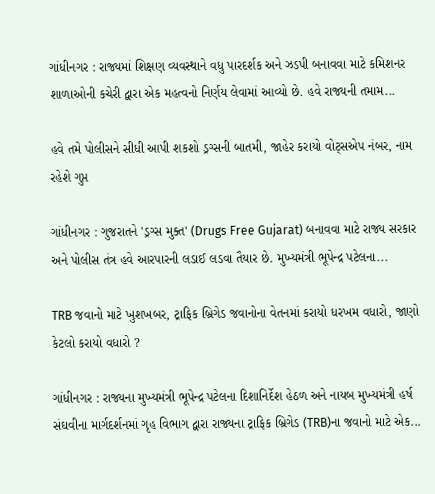ગાંધીનગર : રાજ્યમાં શિક્ષણ વ્યવસ્થાને વધુ પારદર્શક અને ઝડપી બનાવવા માટે કમિશનર શાળાઓની કચેરી દ્વારા એક મહત્વનો નિર્ણય લેવામાં આવ્યો છે. હવે રાજ્યની તમામ...

હવે તમે પોલીસને સીધી આપી શકશો ડ્રગ્સની બાતમી, જાહેર કરાયો વોટ્સએપ નંબર, નામ રહેશે ગુપ્ત

ગાંધીનગર : ગુજરાતને 'ડ્રગ્સ મુક્ત' (Drugs Free Gujarat) બનાવવા માટે રાજ્ય સરકાર અને પોલીસ તંત્ર હવે આરપારની લડાઈ લડવા તૈયાર છે. મુખ્યમંત્રી ભૂપેન્દ્ર પટેલના...

TRB જવાનો માટે ખુશખબર, ટ્રાફિક બ્રિગેડ જવાનોના વેતનમાં કરાયો ધરખમ વધારો, જાણો કેટલો કરાયો વધારો ?

ગાંધીનગર : રાજ્યના મુખ્યમંત્રી ભૂપેન્દ્ર પટેલના દિશાનિર્દેશ હેઠળ અને નાયબ મુખ્યમંત્રી હર્ષ સંઘવીના માર્ગદર્શનમાં ગૃહ વિભાગ દ્વારા રાજ્યના ટ્રાફિક બ્રિગેડ (TRB)ના જવાનો માટે એક...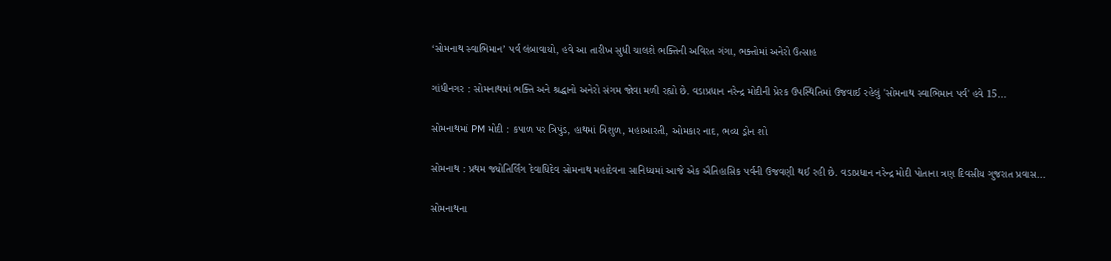‘સોમનાથ સ્વાભિમાન’ પર્વ લંબાવાયો, હવે આ તારીખ સુધી ચાલશે ભક્તિની અવિરત ગંગા, ભક્તોમાં અનેરો ઉત્સાહ

ગાંધીનગર : સોમનાથમાં ભક્તિ અને શ્રદ્ધાનો અનેરો સંગમ જોવા મળી રહ્યો છે. વડાપ્રધાન નરેન્દ્ર મોદીની પ્રેરક ઉપસ્થિતિમાં ઉજવાઈ રહેલું 'સોમનાથ સ્વાભિમાન પર્વ' હવે 15...

સોમનાથમાં PM મોદી : કપાળ પર ત્રિપુંડ, હાથમાં ત્રિશુળ, મહાઆરતી, ઓમકાર નાદ, ભવ્ય ડ્રોન શો

સોમનાથ : પ્રથમ જ્યોતિર્લિંગ દેવાધિદેવ સોમનાથ મહાદેવના સાનિધ્યમાં આજે એક ઐતિહાસિક પર્વની ઉજવણી થઈ રહી છે. વડાપ્રધાન નરેન્દ્ર મોદી પોતાના ત્રણ દિવસીય ગુજરાત પ્રવાસ...

સોમનાથના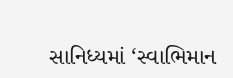સાનિધ્યમાં ‘સ્વાભિમાન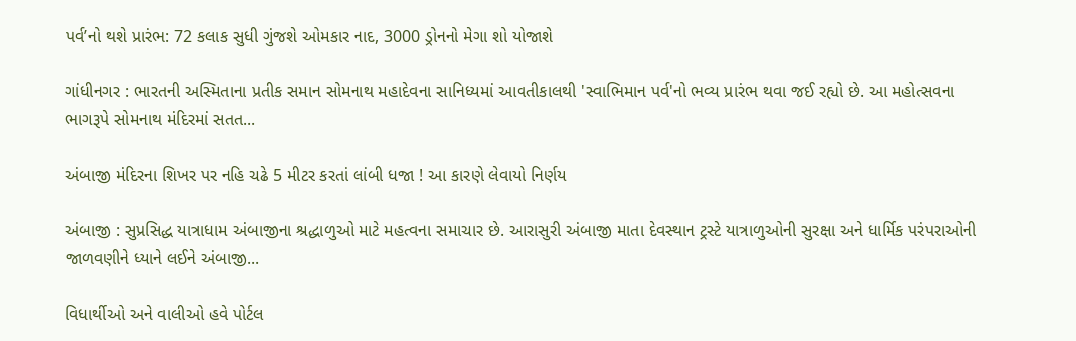પર્વ’નો થશે પ્રારંભ: 72 કલાક સુધી ગુંજશે ઓમકાર નાદ, 3000 ડ્રોનનો મેગા શો યોજાશે

ગાંધીનગર : ભારતની અસ્મિતાના પ્રતીક સમાન સોમનાથ મહાદેવના સાનિધ્યમાં આવતીકાલથી 'સ્વાભિમાન પર્વ'નો ભવ્ય પ્રારંભ થવા જઈ રહ્યો છે. આ મહોત્સવના ભાગરૂપે સોમનાથ મંદિરમાં સતત...

અંબાજી મંદિરના શિખર પર નહિ ચઢે 5 મીટર કરતાં લાંબી ધજા ! આ કારણે લેવાયો નિર્ણય

અંબાજી : સુપ્રસિદ્ધ યાત્રાધામ અંબાજીના શ્રદ્ધાળુઓ માટે મહત્વના સમાચાર છે. આરાસુરી અંબાજી માતા દેવસ્થાન ટ્રસ્ટે યાત્રાળુઓની સુરક્ષા અને ધાર્મિક પરંપરાઓની જાળવણીને ધ્યાને લઈને અંબાજી...

વિધાર્થીઓ અને વાલીઓ હવે પોર્ટલ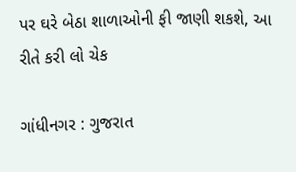પર ઘરે બેઠા શાળાઓની ફી જાણી શકશે, આ રીતે કરી લો ચેક

ગાંધીનગર : ગુજરાત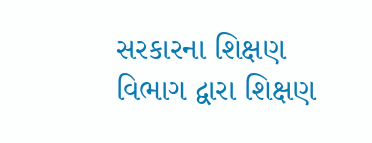સરકારના શિક્ષણ વિભાગ દ્વારા શિક્ષણ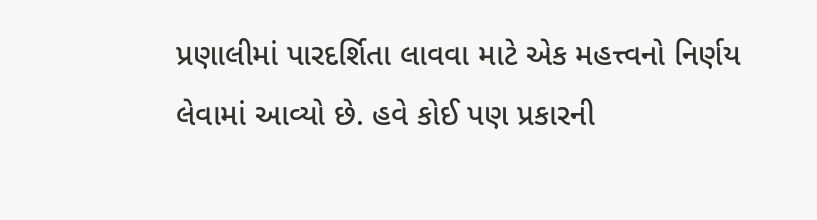પ્રણાલીમાં પારદર્શિતા લાવવા માટે એક મહત્ત્વનો નિર્ણય લેવામાં આવ્યો છે. હવે કોઈ પણ પ્રકારની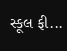સ્કૂલ ફી...